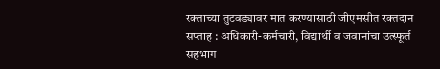रक्ताच्या तुटवड्यावर मात करण्यासाठी जीएमसीत रक्तदान सप्ताह : अधिकारी-कर्मचारी, विद्यार्थी व जवानांचा उत्स्फूर्त सहभाग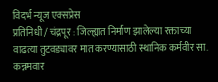विदर्भ न्यूज एक्सप्रेस
प्रतिनिधी / चंद्रपूर : जिल्ह्यात निर्माण झालेल्या रक्ताच्या वाढत्या तुटवड्यावर मात करण्यासाठी स्थानिक कर्मवीर सा. कन्नमवार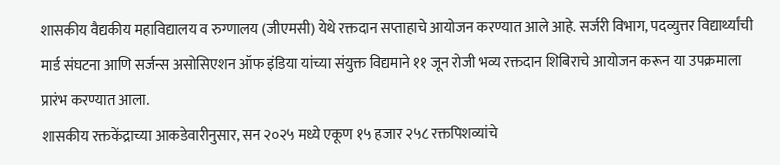शासकीय वैद्यकीय महाविद्यालय व रुग्णालय (जीएमसी) येथे रक्तदान सप्ताहाचे आयोजन करण्यात आले आहे. सर्जरी विभाग, पदव्युत्तर विद्यार्थ्यांची मार्ड संघटना आणि सर्जन्स असोसिएशन ऑफ इंडिया यांच्या संयुक्त विद्यमाने ११ जून रोजी भव्य रक्तदान शिबिराचे आयोजन करून या उपक्रमाला प्रारंभ करण्यात आला.
शासकीय रक्तकेंद्राच्या आकडेवारीनुसार, सन २०२५ मध्ये एकूण १५ हजार २५८ रक्तपिशव्यांचे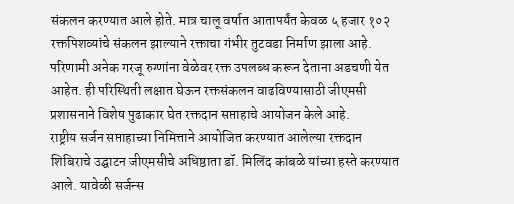संकलन करण्यात आले होते. मात्र चालू वर्षात आतापर्यंत केवळ ५ हजार १०२ रक्तपिशव्यांचे संकलन झाल्याने रक्ताचा गंभीर तुटवडा निर्माण झाला आहे. परिणामी अनेक गरजू रुग्णांना वेळेवर रक्त उपलब्ध करून देताना अडचणी येत आहेत. ही परिस्थिती लक्षात घेऊन रक्तसंकलन वाढविण्यासाठी जीएमसी प्रशासनाने विशेष पुढाकार घेत रक्तदान सप्ताहाचे आयोजन केले आहे.
राष्ट्रीय सर्जन सप्ताहाच्या निमित्ताने आयोजित करण्यात आलेल्या रक्तदान शिबिराचे उद्घाटन जीएमसीचे अधिष्ठाता डॉ. मिलिंद कांबळे यांच्या हस्ते करण्यात आले. यावेळी सर्जन्स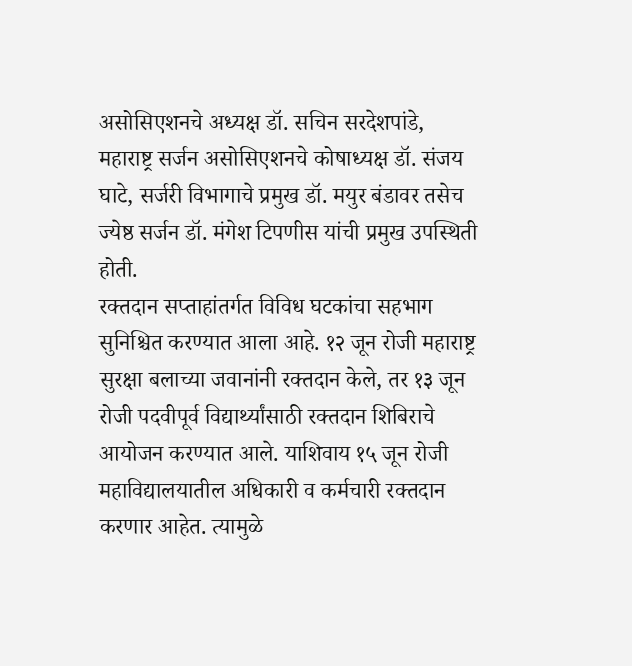असोसिएशनचे अध्यक्ष डॉ. सचिन सरदेशपांडे, महाराष्ट्र सर्जन असोसिएशनचे कोषाध्यक्ष डॉ. संजय घाटे, सर्जरी विभागाचे प्रमुख डॉ. मयुर बंडावर तसेच ज्येष्ठ सर्जन डॉ. मंगेश टिपणीस यांची प्रमुख उपस्थिती होती.
रक्तदान सप्ताहांतर्गत विविध घटकांचा सहभाग सुनिश्चित करण्यात आला आहे. १२ जून रोजी महाराष्ट्र सुरक्षा बलाच्या जवानांनी रक्तदान केले, तर १३ जून रोजी पदवीपूर्व विद्यार्थ्यांसाठी रक्तदान शिबिराचे आयोजन करण्यात आले. याशिवाय १५ जून रोजी महाविद्यालयातील अधिकारी व कर्मचारी रक्तदान करणार आहेत. त्यामुळे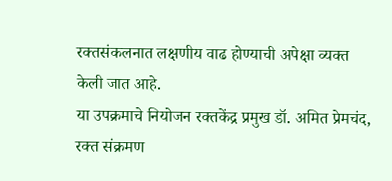रक्तसंकलनात लक्षणीय वाढ होण्याची अपेक्षा व्यक्त केली जात आहे.
या उपक्रमाचे नियोजन रक्तकेंद्र प्रमुख डॉ. अमित प्रेमचंद, रक्त संक्रमण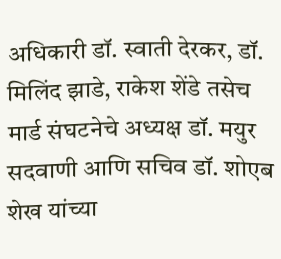अधिकारी डॉ. स्वाती देरकर, डॉ. मिलिंद झाडे, राकेश शेंडे तसेच मार्ड संघटनेचे अध्यक्ष डॉ. मयुर सदवाणी आणि सचिव डॉ. शोएब शेख यांच्या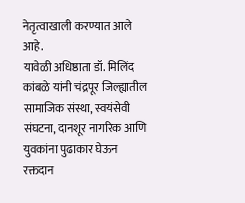नेतृत्वाखाली करण्यात आले आहे.
यावेळी अधिष्ठाता डॉ. मिलिंद कांबळे यांनी चंद्रपूर जिल्ह्यातील सामाजिक संस्था, स्वयंसेवी संघटना, दानशूर नागरिक आणि युवकांना पुढाकार घेऊन रक्तदान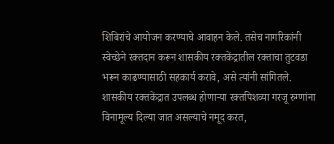शिबिरांचे आयोजन करण्याचे आवाहन केले. तसेच नागरिकांनी स्वेच्छेने रक्तदान करून शासकीय रक्तकेंद्रातील रक्ताचा तुटवडा भरून काढण्यासाठी सहकार्य करावे, असे त्यांनी सांगितले.
शासकीय रक्तकेंद्रात उपलब्ध होणाऱ्या रक्तपिशव्या गरजू रुग्णांना विनामूल्य दिल्या जात असल्याचे नमूद करत,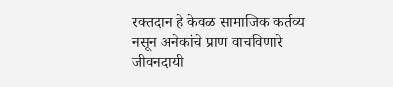रक्तदान हे केवळ सामाजिक कर्तव्य नसून अनेकांचे प्राण वाचविणारे जीवनदायी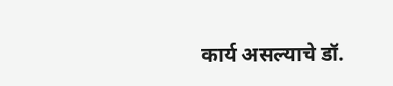कार्य असल्याचे डॉ.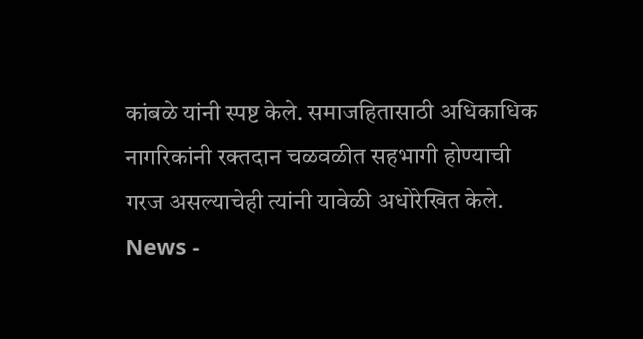कांबळे यांनी स्पष्ट केले. समाजहितासाठी अधिकाधिक नागरिकांनी रक्तदान चळवळीत सहभागी होण्याची गरज असल्याचेही त्यांनी यावेळी अधोरेखित केले.
News -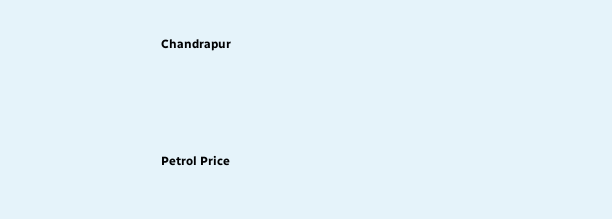Chandrapur




Petrol Price